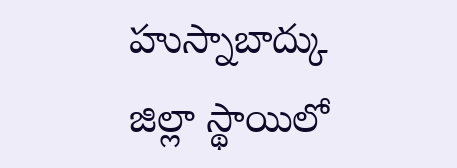హుస్నాబాద్కు జిల్లా స్థాయిలో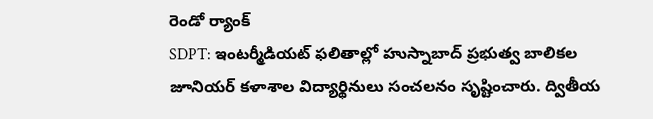రెండో ర్యాంక్
SDPT: ఇంటర్మీడియట్ ఫలితాల్లో హుస్నాబాద్ ప్రభుత్వ బాలికల జూనియర్ కళాశాల విద్యార్థినులు సంచలనం సృష్టించారు. ద్వితీయ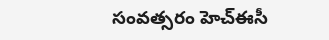సంవత్సరం హెచ్ఈసీ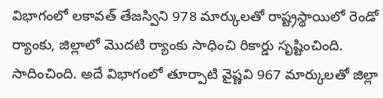విభాగంలో లకావత్ తేజస్విని 978 మార్కులతో రాష్ట్రస్థాయిలో రెండో ర్యాంకు, జిల్లాలో మొదటి ర్యాంకు సాధించి రికార్డు సృష్టించింది. సాదించింది. అదే విభాగంలో తూర్పాటి వైష్ణవి 967 మార్కులతో జిల్లా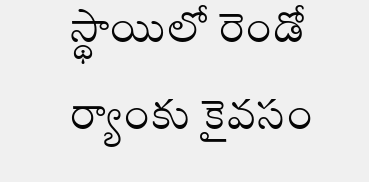స్థాయిలో రెండో ర్యాంకు కైవసం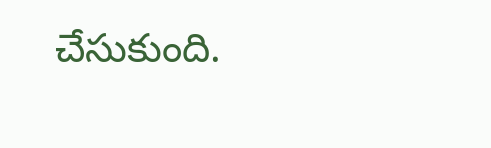చేసుకుంది.